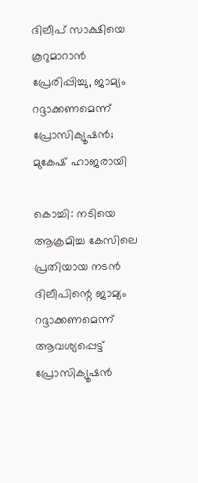ദിലീപ് സാക്ഷിയെ കൂറുമാറാന്‍ പ്രേരിപ്പിച്ചു, ജാമ്യം റദ്ദാക്കണമെന്ന് പ്രോസിക്യൂഷന്‍; മുകേഷ് ഹാജരായി

കൊച്ചി: നടിയെ ആക്രമിച്ച കേസിലെ പ്രതിയായ നടന്‍ ദിലീപിന്റെ ജാമ്യം റദ്ദാക്കണമെന്ന് ആവശ്യപ്പെട്ട് പ്രോസിക്യൂഷന്‍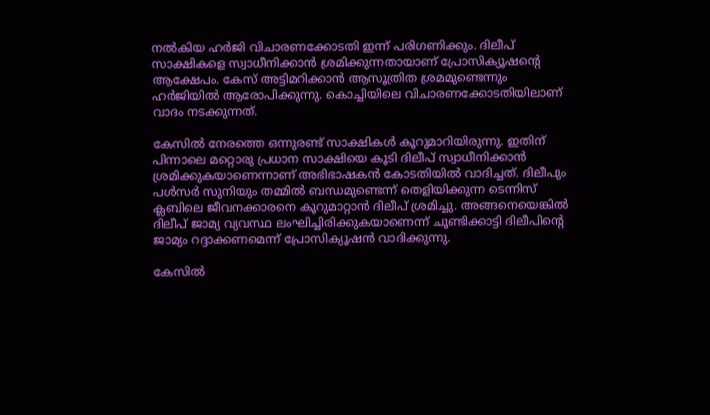നല്‍കിയ ഹര്‍ജി വിചാരണക്കോടതി ഇന്ന് പരിഗണിക്കും. ദിലീപ് സാക്ഷികളെ സ്വാധീനിക്കാന്‍ ശ്രമിക്കുന്നതായാണ് പ്രോസിക്യൂഷന്റെ ആക്ഷേപം. കേസ് അട്ടിമറിക്കാന്‍ ആസൂത്രിത ശ്രമമുണ്ടെന്നും ഹര്‍ജിയില്‍ ആരോപിക്കുന്നു. കൊച്ചിയിലെ വിചാരണക്കോടതിയിലാണ് വാദം നടക്കുന്നത്.

കേസില്‍ നേരത്തെ ഒന്നുരണ്ട് സാക്ഷികള്‍ കൂറുമാറിയിരുന്നു. ഇതിന് പിന്നാലെ മറ്റൊരു പ്രധാന സാക്ഷിയെ കൂടി ദിലീപ് സ്വാധീനിക്കാന്‍ ശ്രമിക്കുകയാണെന്നാണ് അഭിഭാഷകന്‍ കോടതിയില്‍ വാദിച്ചത്. ദിലീപും പള്‍സര്‍ സുനിയും തമ്മില്‍ ബന്ധമുണ്ടെന്ന് തെളിയിക്കുന്ന ടെന്നിസ് ക്ലബിലെ ജീവനക്കാരനെ കൂറുമാറ്റാന്‍ ദിലീപ് ശ്രമിച്ചു. അങ്ങനെയെങ്കില്‍ ദിലീപ് ജാമ്യ വ്യവസ്ഥ ലംഘിച്ചിരിക്കുകയാണെന്ന് ചൂണ്ടിക്കാട്ടി ദിലീപിന്റെ ജാമ്യം റദ്ദാക്കണമെന്ന് പ്രോസിക്യൂഷന്‍ വാദിക്കുന്നു.

കേസില്‍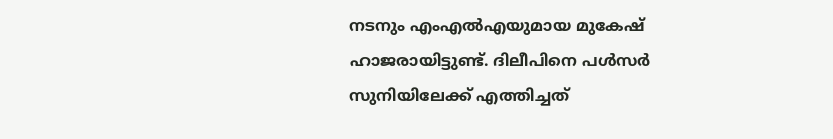നടനും എംഎല്‍എയുമായ മുകേഷ് ഹാജരായിട്ടുണ്ട്. ദിലീപിനെ പള്‍സര്‍ സുനിയിലേക്ക് എത്തിച്ചത്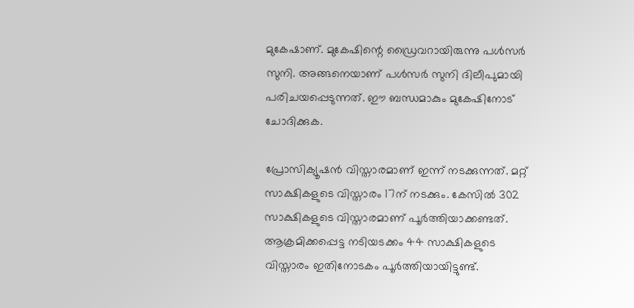മുകേഷാണ്. മുകേഷിന്റെ ഡ്രൈവറായിരുന്നു പള്‍സര്‍ സുനി. അങ്ങനെയാണ് പള്‍സര്‍ സുനി ദിലീപുമായി പരിചയപ്പെടുന്നത്. ഈ ബന്ധമാകും മുകേഷിനോട് ചോദിക്കുക.

പ്രോസിക്യൂഷന്‍ വിസ്താരമാണ് ഇന്ന് നടക്കുന്നത്. മറ്റ് സാക്ഷികളുടെ വിസ്താരം 17ന് നടക്കും. കേസില്‍ 302 സാക്ഷികളുടെ വിസ്താരമാണ് പൂര്‍ത്തിയാക്കണ്ടത്. ആക്രമിക്കപ്പെട്ട നടിയടക്കം 44 സാക്ഷികളുടെ വിസ്താരം ഇതിനോടകം പൂര്‍ത്തിയായിട്ടുണ്ട്.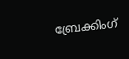ബ്രേക്കിംഗ്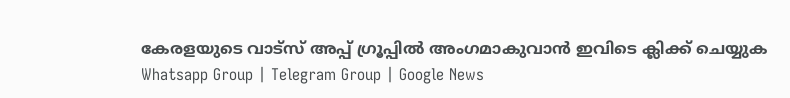കേരളയുടെ വാട്സ് അപ്പ് ഗ്രൂപ്പിൽ അംഗമാകുവാൻ ഇവിടെ ക്ലിക്ക് ചെയ്യുക Whatsapp Group | Telegram Group | Google News